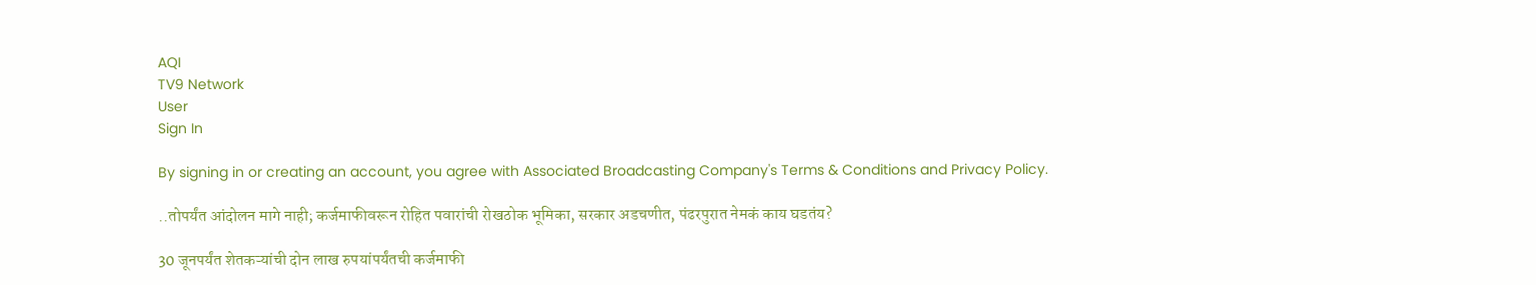AQI
TV9 Network
User
Sign In

By signing in or creating an account, you agree with Associated Broadcasting Company's Terms & Conditions and Privacy Policy.

..तोपर्यंत आंदोलन मागे नाही; कर्जमाफीवरून रोहित पवारांची रोखठोक भूमिका, सरकार अडचणीत, पंढरपुरात नेमकं काय घडतंय?

30 जूनपर्यंत शेतकऱ्यांची दोन लाख रुपयांपर्यंतची कर्जमाफी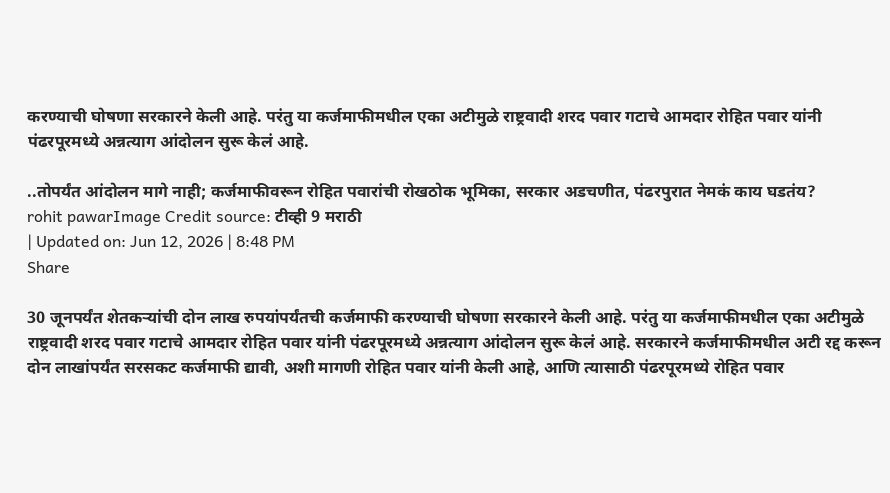करण्याची घोषणा सरकारने केली आहे. परंतु या कर्जमाफीमधील एका अटीमुळे राष्ट्रवादी शरद पवार गटाचे आमदार रोहित पवार यांनी पंढरपूरमध्ये अन्नत्याग आंदोलन सुरू केलं आहे.

..तोपर्यंत आंदोलन मागे नाही; कर्जमाफीवरून रोहित पवारांची रोखठोक भूमिका, सरकार अडचणीत, पंढरपुरात नेमकं काय घडतंय?
rohit pawarImage Credit source: टीव्ही 9 मराठी
| Updated on: Jun 12, 2026 | 8:48 PM
Share

30 जूनपर्यंत शेतकऱ्यांची दोन लाख रुपयांपर्यंतची कर्जमाफी करण्याची घोषणा सरकारने केली आहे. परंतु या कर्जमाफीमधील एका अटीमुळे राष्ट्रवादी शरद पवार गटाचे आमदार रोहित पवार यांनी पंढरपूरमध्ये अन्नत्याग आंदोलन सुरू केलं आहे. सरकारने कर्जमाफीमधील अटी रद्द करून दोन लाखांपर्यंत सरसकट कर्जमाफी द्यावी, अशी मागणी रोहित पवार यांनी केली आहे, आणि त्यासाठी पंढरपूरमध्ये रोहित पवार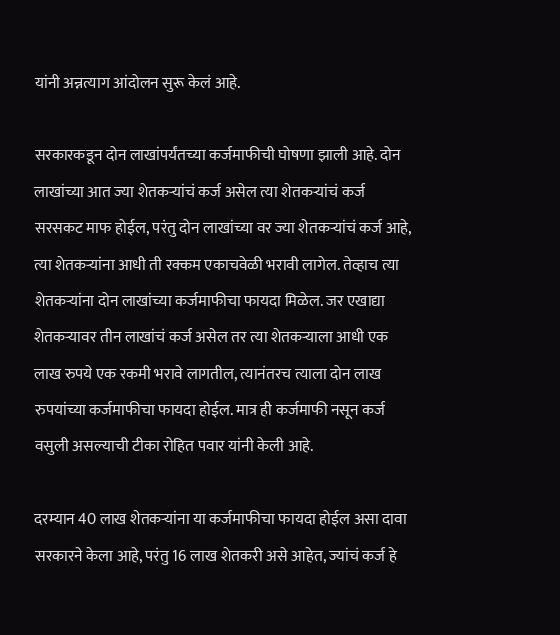यांनी अन्नत्याग आंदोलन सुरू केलं आहे.

सरकारकडून दोन लाखांपर्यंतच्या कर्जमाफीची घोषणा झाली आहे. दोन लाखांच्या आत ज्या शेतकऱ्यांचं कर्ज असेल त्या शेतकऱ्यांचं कर्ज सरसकट माफ होईल, परंतु दोन लाखांच्या वर ज्या शेतकऱ्यांचं कर्ज आहे, त्या शेतकऱ्यांना आधी ती रक्कम एकाचवेळी भरावी लागेल. तेव्हाच त्या शेतकऱ्यांना दोन लाखांच्या कर्जमाफीचा फायदा मिळेल. जर एखाद्या शेतकऱ्यावर तीन लाखांचं कर्ज असेल तर त्या शेतकऱ्याला आधी एक लाख रुपये एक रकमी भरावे लागतील, त्यानंतरच त्याला दोन लाख रुपयांच्या कर्जमाफीचा फायदा होईल. मात्र ही कर्जमाफी नसून कर्ज वसुली असल्याची टीका रोहित पवार यांनी केली आहे.

दरम्यान 40 लाख शेतकऱ्यांना या कर्जमाफीचा फायदा होईल असा दावा सरकारने केला आहे, परंतु 16 लाख शेतकरी असे आहेत, ज्यांचं कर्ज हे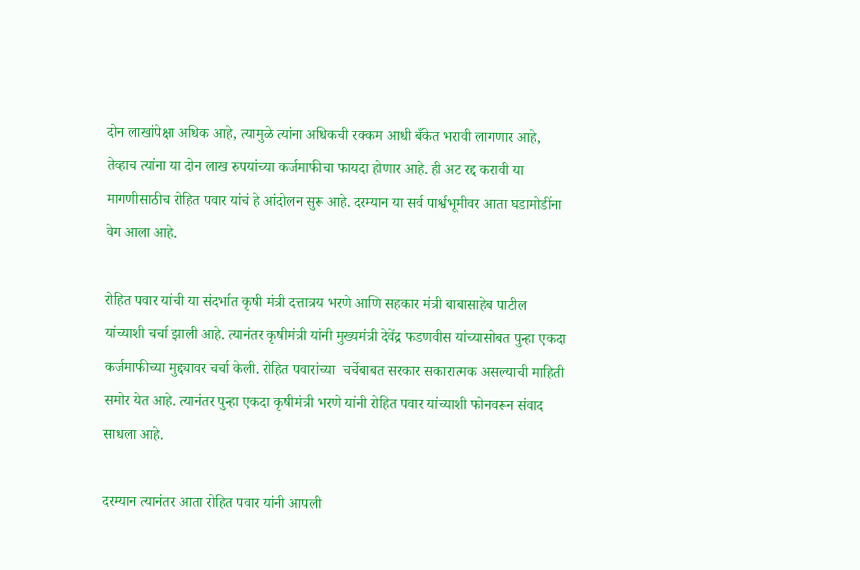दोन लाखांपेक्षा अधिक आहे, त्यामुळे त्यांना अधिकची रक्कम आधी बँकेत भरावी लागणार आहे, तेव्हाच त्यांना या दोन लाख रुपयांच्या कर्जमाफीचा फायदा होणार आहे. ही अट रद्द करावी या मागणीसाठीच रोहित पवार यांचं हे आंदोलन सुरू आहे. दरम्यान या सर्व पार्श्वभूमीवर आता घडामोडींना वेग आला आहे.

रोहित पवार यांची या संदर्भात कृषी मंत्री दत्तात्रय भरणे आणि सहकार मंत्री बाबासाहेब पाटील यांच्याशी चर्चा झाली आहे. त्यानंतर कृषीमंत्री यांनी मुख्यमंत्री देवेंद्र फडणवीस यांच्यासोबत पुन्हा एकदा कर्जमाफीच्या मुद्द्यावर चर्चा केली. रोहित पवारांच्या  चर्चेबाबत सरकार सकारात्मक असल्याची माहिती समोर येत आहे. त्यानंतर पुन्हा एकदा कृषीमंत्री भरणे यांनी रोहित पवार यांच्याशी फोनवरून संवाद साधला आहे.

दरम्यान त्यानंतर आता रोहित पवार यांनी आपली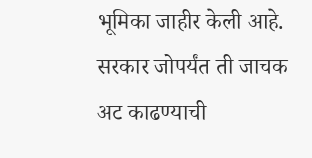भूमिका जाहीर केली आहे. सरकार जोपर्यंत ती जाचक अट काढण्याची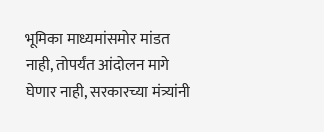भूमिका माध्यमांसमोर मांडत नाही, तोपर्यंत आंदोलन मागे घेणार नाही, सरकारच्या मंत्र्यांनी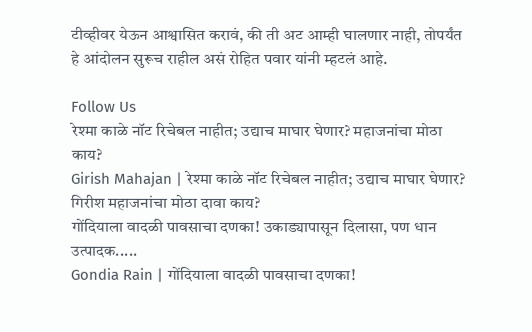टीव्हीवर येऊन आश्वासित करावं, की ती अट आम्ही घालणार नाही, तोपर्यंत हे आंदोलन सुरूच राहील असं रोहित पवार यांनी म्हटलं आहे.

Follow Us
रेश्मा काळे नॉट रिचेबल नाहीत; उद्याच माघार घेणार? महाजनांचा मोठा काय?
Girish Mahajan | रेश्मा काळे नॉट रिचेबल नाहीत; उद्याच माघार घेणार? गिरीश महाजनांचा मोठा दावा काय?
गोंदियाला वादळी पावसाचा दणका! उकाड्यापासून दिलासा, पण धान उत्पादक.....
Gondia Rain | गोंदियाला वादळी पावसाचा दणका!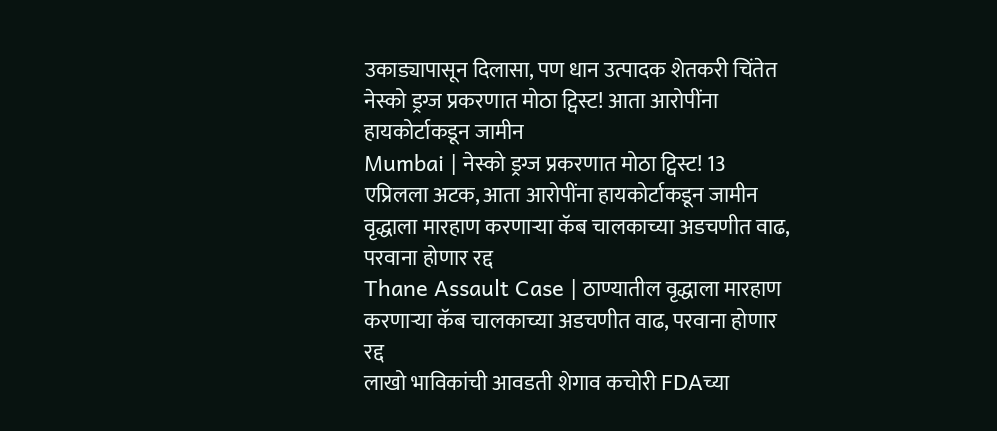उकाड्यापासून दिलासा, पण धान उत्पादक शेतकरी चिंतेत
नेस्को ड्रग्ज प्रकरणात मोठा ट्विस्ट! आता आरोपींना हायकोर्टाकडून जामीन
Mumbai | नेस्को ड्रग्ज प्रकरणात मोठा ट्विस्ट! 13 एप्रिलला अटक, आता आरोपींना हायकोर्टाकडून जामीन
वृद्धाला मारहाण करणाऱ्या कॅब चालकाच्या अडचणीत वाढ, परवाना होणार रद्द
Thane Assault Case | ठाण्यातील वृद्धाला मारहाण करणाऱ्या कॅब चालकाच्या अडचणीत वाढ, परवाना होणार रद्द
लाखो भाविकांची आवडती शेगाव कचोरी FDAच्या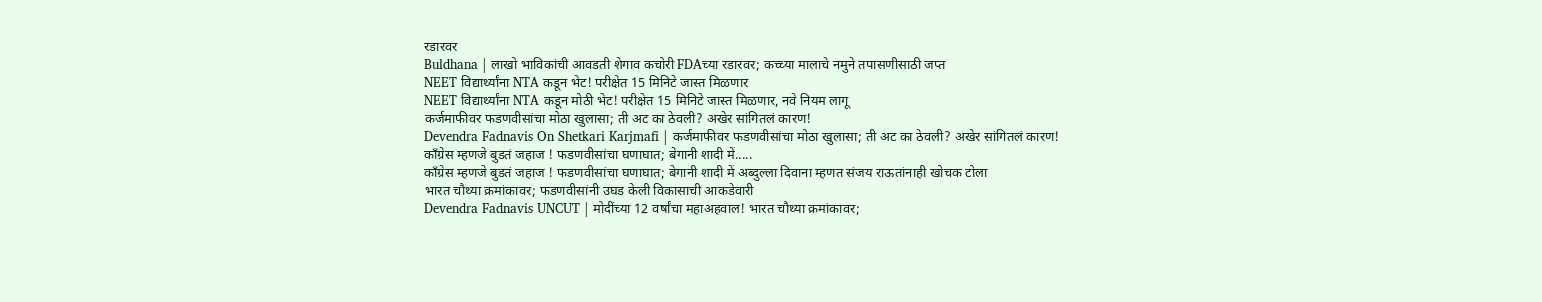रडारवर
Buldhana | लाखो भाविकांची आवडती शेगाव कचोरी FDAच्या रडारवर; कच्च्या मालाचे नमुने तपासणीसाठी जप्त
NEET विद्यार्थ्यांना NTA कडून भेट! परीक्षेत 15 मिनिटे जास्त मिळणार
NEET विद्यार्थ्यांना NTA कडून मोठी भेट! परीक्षेत 15 मिनिटे जास्त मिळणार, नवे नियम लागू
कर्जमाफीवर फडणवीसांचा मोठा खुलासा; ती अट का ठेवली? अखेर सांगितलं कारण!
Devendra Fadnavis On Shetkari Karjmafi | कर्जमाफीवर फडणवीसांचा मोठा खुलासा; ती अट का ठेवली? अखेर सांगितलं कारण!
काँग्रेस म्हणजे बुडतं जहाज ! फडणवीसांचा घणाघात; बेगानी शादी में.....
काँग्रेस म्हणजे बुडतं जहाज ! फडणवीसांचा घणाघात; बेगानी शादी में अब्दुल्ला दिवाना म्हणत संजय राऊतांनाही खोचक टोला
भारत चौथ्या क्रमांकावर; फडणवीसांनी उघड केली विकासाची आकडेवारी
Devendra Fadnavis UNCUT | मोदींच्या 12 वर्षांचा महाअहवाल! भारत चौथ्या क्रमांकावर;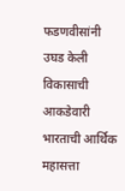फडणवीसांनी उघड केली विकासाची आकडेवारी
भारताची आर्थिक महासत्ता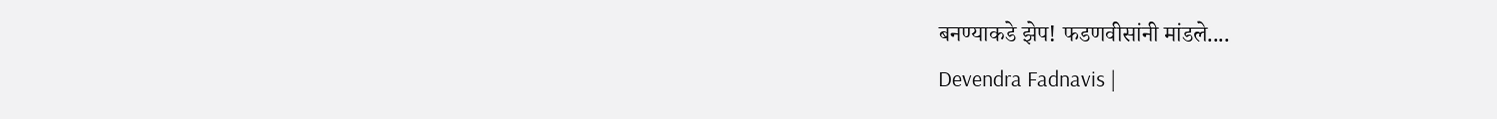बनण्याकडे झेप! फडणवीसांनी मांडले....
Devendra Fadnavis |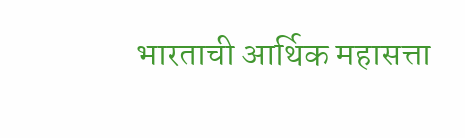भारताची आर्थिक महासत्ता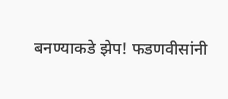बनण्याकडे झेप! फडणवीसांनी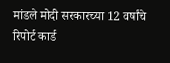मांडले मोदी सरकारच्या 12 वर्षांचे रिपोर्ट कार्ड